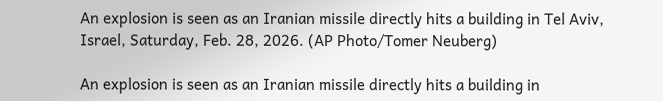An explosion is seen as an Iranian missile directly hits a building in Tel Aviv, Israel, Saturday, Feb. 28, 2026. (AP Photo/Tomer Neuberg)

An explosion is seen as an Iranian missile directly hits a building in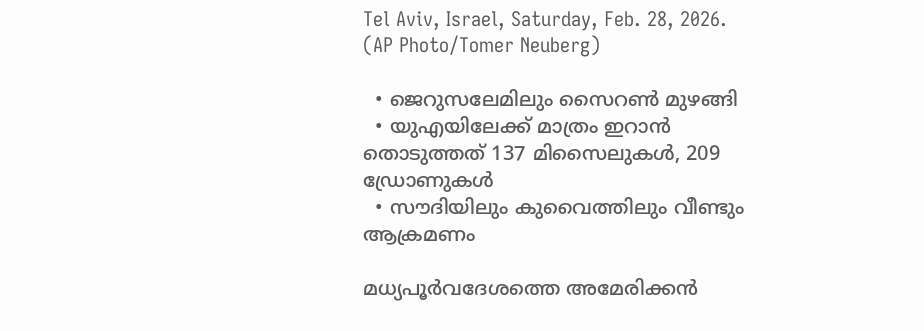Tel Aviv, Israel, Saturday, Feb. 28, 2026. (AP Photo/Tomer Neuberg)

  • ജെറുസലേമിലും സൈറണ്‍ മുഴങ്ങി
  • യുഎയിലേക്ക് മാത്രം ഇറാന്‍ തൊടുത്തത് 137 മിസൈലുകള്‍, 209 ഡ്രോണുകള്‍
  • സൗദിയിലും കുവൈത്തിലും വീണ്ടും ആക്രമണം

മധ്യപൂര്‍വദേശത്തെ അമേരിക്കന്‍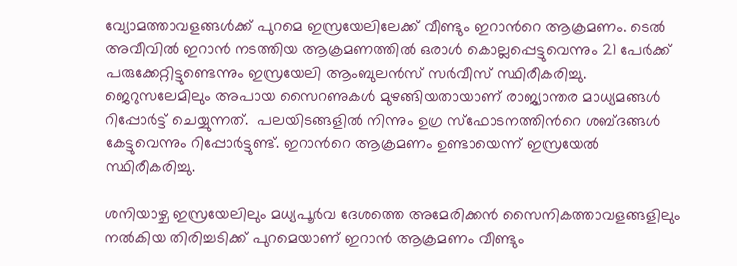വ്യോമത്താവളങ്ങള്‍ക്ക് പുറമെ ഇസ്രയേലിലേക്ക് വീണ്ടും ഇറാന്‍റെ ആക്രമണം. ടെല്‍ അവീവില്‍ ഇറാന്‍ നടത്തിയ ആക്രമണത്തില്‍ ഒരാള്‍ കൊല്ലപ്പെട്ടുവെന്നും 21 പേര്‍ക്ക് പരുക്കേറ്റിട്ടുണ്ടെന്നും ഇസ്രയേലി ആംബുലന്‍സ് സര്‍വീസ് സ്ഥിരീകരിച്ചു. ജെറുസലേമിലും അപായ സൈറണുകള്‍ മുഴങ്ങിയതായാണ് രാജ്യാന്തര മാധ്യമങ്ങള്‍ റിപ്പോര്‍ട്ട് ചെയ്യുന്നത്.  പലയിടങ്ങളില്‍ നിന്നും ഉഗ്ര സ്ഫോടനത്തിന്‍റെ ശബ്ദങ്ങള്‍ കേട്ടുവെന്നും റിപ്പോര്‍ട്ടുണ്ട്. ഇറാന്‍റെ ആക്രമണം ഉണ്ടായെന്ന് ഇസ്രയേല്‍ സ്ഥിരീകരിച്ചു.

ശനിയാഴ്ച ഇസ്രയേലിലും മധ്യപൂര്‍വ ദേശത്തെ അമേരിക്കന്‍ സൈനികത്താവളങ്ങളിലും നല്‍കിയ തിരിച്ചടിക്ക് പുറമെയാണ് ഇറാന്‍ ആക്രമണം വീണ്ടും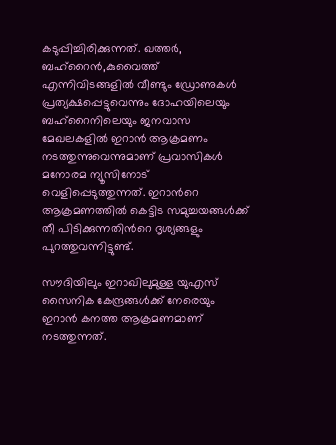കടുപ്പിച്ചിരിക്കുന്നത്. ഖത്തര്‍, ബഹ്റൈന്‍,കുവൈത്ത് എന്നിവിടങ്ങളില്‍ വീണ്ടും ഡ്രോണുകള്‍ പ്രത്യക്ഷപ്പെട്ടുവെന്നും ദോഹയിലെയും ബഹ്റൈനിലെയും ജനവാസ മേഖലകളില്‍ ഇറാന്‍ ആക്രമണം നടത്തുന്നുവെന്നുമാണ് പ്രവാസികള്‍ മനോരമ ന്യൂസിനോട് വെളിപ്പെടുത്തുന്നത്. ഇറാന്‍റെ ആക്രമണത്തില്‍ കെട്ടിട സമുച്ചയങ്ങള്‍ക്ക് തീ പിടിക്കുന്നതിന്‍റെ ദൃശ്യങ്ങളും പുറത്തുവന്നിട്ടുണ്ട്.

സൗദിയിലും ഇറാഖിലുമുള്ള യുഎസ് സൈനിക കേന്ദ്രങ്ങള്‍ക്ക് നേരെയും ഇറാന്‍ കനത്ത ആക്രമണമാണ് നടത്തുന്നത്.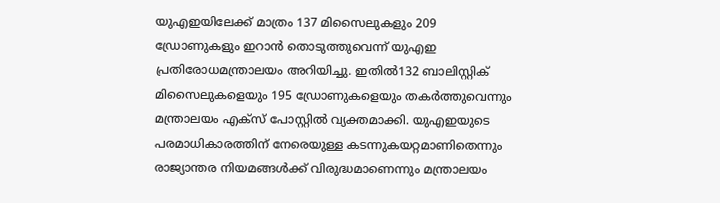യുഎഇയിലേക്ക് മാത്രം 137 മിസൈലുകളും 209 ഡ്രോണുകളും ഇറാന്‍ തൊടുത്തുവെന്ന് യുഎഇ പ്രതിരോധമന്ത്രാലയം അറിയിച്ചു. ഇതില്‍132 ബാലിസ്റ്റിക് മിസൈലുകളെയും 195 ഡ്രോണുകളെയും തകര്‍ത്തുവെന്നും മന്ത്രാലയം എക്സ് പോസ്റ്റില്‍ വ്യക്തമാക്കി. യുഎഇയുടെ പരമാധികാരത്തിന് നേരെയുള്ള കടന്നുകയറ്റമാണിതെന്നും രാജ്യാന്തര നിയമങ്ങള്‍ക്ക് വിരുദ്ധമാണെന്നും മന്ത്രാലയം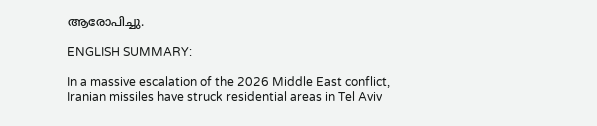ആരോപിച്ചു.

ENGLISH SUMMARY:

In a massive escalation of the 2026 Middle East conflict, Iranian missiles have struck residential areas in Tel Aviv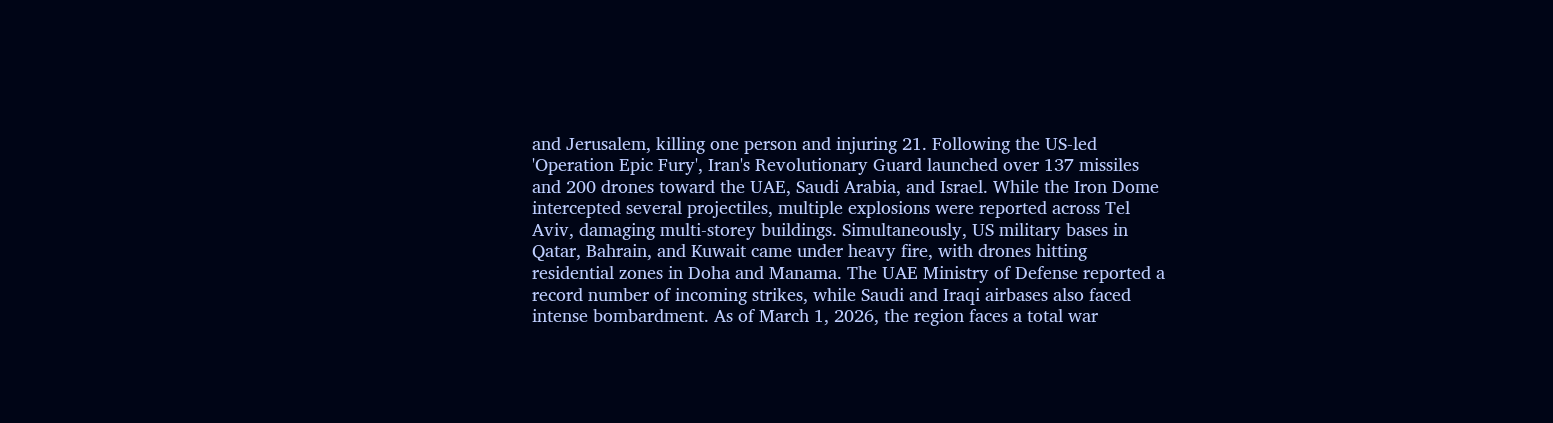and Jerusalem, killing one person and injuring 21. Following the US-led 'Operation Epic Fury', Iran's Revolutionary Guard launched over 137 missiles and 200 drones toward the UAE, Saudi Arabia, and Israel. While the Iron Dome intercepted several projectiles, multiple explosions were reported across Tel Aviv, damaging multi-storey buildings. Simultaneously, US military bases in Qatar, Bahrain, and Kuwait came under heavy fire, with drones hitting residential zones in Doha and Manama. The UAE Ministry of Defense reported a record number of incoming strikes, while Saudi and Iraqi airbases also faced intense bombardment. As of March 1, 2026, the region faces a total war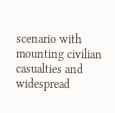scenario with mounting civilian casualties and widespread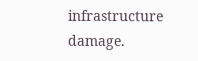infrastructure damage.